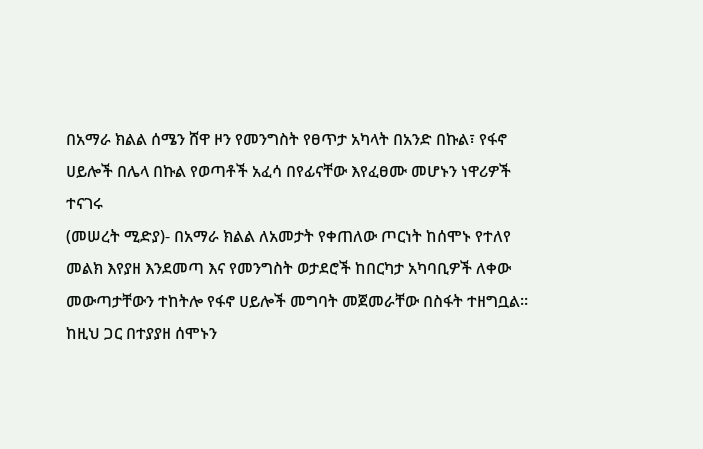በአማራ ክልል ሰሜን ሸዋ ዞን የመንግስት የፀጥታ አካላት በአንድ በኩል፣ የፋኖ ሀይሎች በሌላ በኩል የወጣቶች አፈሳ በየፊናቸው እየፈፀሙ መሆኑን ነዋሪዎች ተናገሩ
(መሠረት ሚድያ)- በአማራ ክልል ለአመታት የቀጠለው ጦርነት ከሰሞኑ የተለየ መልክ እየያዘ እንደመጣ እና የመንግስት ወታደሮች ከበርካታ አካባቢዎች ለቀው መውጣታቸውን ተከትሎ የፋኖ ሀይሎች መግባት መጀመራቸው በስፋት ተዘግቧል።
ከዚህ ጋር በተያያዘ ሰሞኑን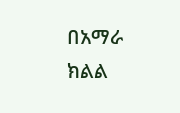በአማራ ክልል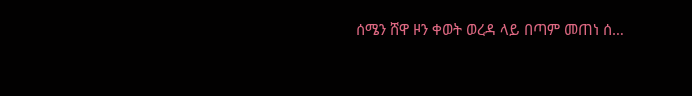ሰሜን ሸዋ ዞን ቀወት ወረዳ ላይ በጣም መጠነ ሰ…